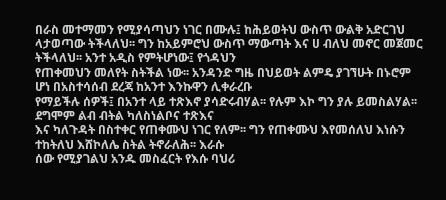በራስ መተማመን የሚያሳጣህን ነገር በሙሉ፤ ከሕይወትህ ውስጥ ውልቅ አድርገህ
ላታወጣው ትችላለህ፡፡ ግን ከአይምሮህ ውስጥ ማውጣት እና ሀ ብለህ መኖር መጀመር ትችላለህ፡፡ አንተ አዲስ የምትሆነው፤ የጎዳህን
የጠቀመህን መለየት ስትችል ነው፡፡ አንዳንድ ግዜ በህይወት ልምዴ ያገኘሁት በኑሮም ሆነ በአስተሳሰብ ደረጃ ከአንተ እንኩዋን ሊቀራረቡ
የማይችሉ ሰዎች፤ በአንተ ላይ ተጽእኖ ያሳድሩብሃል፡፡ የሉም እኮ ግን ያሉ ይመስልሃል፡፡ ደግሞም ልብ ብትል ካለስነልቦና ተጽእና
እና ካለጉዳት በስተቀር የጠቀሙህ ነገር የለም፡፡ ግን የጠቀሙህ እየመሰለህ እነሱን ተከትለህ እሸኮለሌ ስትል ትኖራለሕ፡፡ እራሱ
ሰው የሚያገልህ አንዱ መስፈርት የእሱ ባህሪ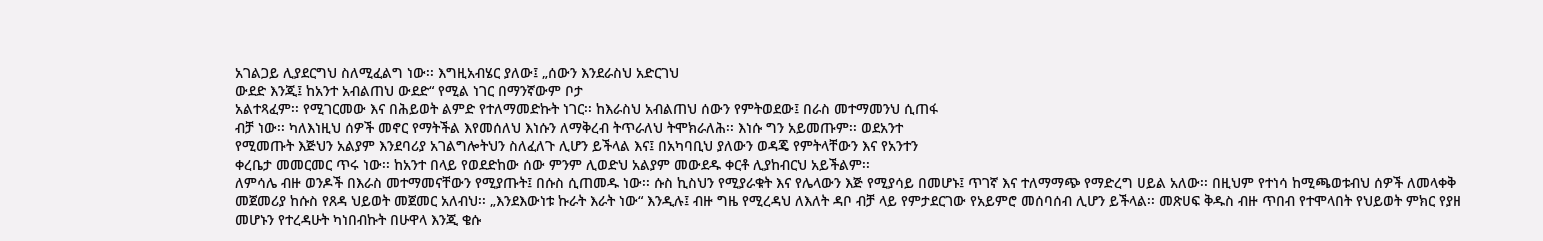አገልጋይ ሊያደርግህ ስለሚፈልግ ነው፡፡ እግዚአብሄር ያለው፤ „ሰውን እንደራስህ አድርገህ
ውደድ እንጂ፤ ከአንተ አብልጠህ ውደድ“ የሚል ነገር በማንኛውም ቦታ
አልተጻፈም፡፡ የሚገርመው እና በሕይወት ልምድ የተለማመድኩት ነገር፡፡ ከእራስህ አብልጠህ ሰውን የምትወደው፤ በራስ መተማመንህ ሲጠፋ
ብቻ ነው፡፡ ካለእነዚህ ሰዎች መኖር የማትችል እየመሰለህ እነሱን ለማቅረብ ትጥራለህ ትሞክራለሕ፡፡ እነሱ ግን አይመጡም፡፡ ወደአንተ
የሚመጡት እጅህን አልያም እንደባሪያ አገልግሎትህን ስለፈለጉ ሊሆን ይችላል እና፤ በአካባቢህ ያለውን ወዳጄ የምትላቸውን እና የአንተን
ቀረቤታ መመርመር ጥሩ ነው፡፡ ከአንተ በላይ የወደድከው ሰው ምንም ሊወድህ አልያም መውደዱ ቀርቶ ሊያከብርህ አይችልም፡፡
ለምሳሌ ብዙ ወንዶች በእራስ መተማመናቸውን የሚያጡት፤ በሱስ ሲጠመዱ ነው፡፡ ሱስ ኪስህን የሚያራቁት እና የሌላውን እጅ የሚያሳይ በመሆኑ፤ ጥገኛ እና ተለማማጭ የማድረግ ሀይል አለው፡፡ በዚህም የተነሳ ከሚጫወቱብህ ሰዎች ለመላቀቅ መጀመሪያ ከሱስ የጸዳ ህይወት መጀመር አለብህ፡፡ „እንደእውነቱ ኩራት እራት ነው“ እንዲሉ፤ ብዙ ግዜ የሚረዳህ ለእለት ዳቦ ብቻ ላይ የምታደርገው የአይምሮ መሰባሰብ ሊሆን ይችላል፡፡ መጽሀፍ ቅዱስ ብዙ ጥበብ የተሞላበት የህይወት ምክር የያዘ መሆኑን የተረዳሁት ካነበብኩት በሁዋላ እንጂ ቄሱ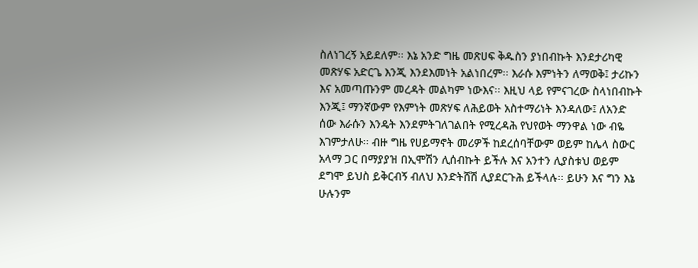ስለነገረኝ አይደለም፡፡ እኔ አንድ ግዜ መጽሀፍ ቅዱስን ያነበብኩት እንደታሪካዊ መጽሃፍ አድርጌ እንጂ እንደእመነት አልነበረም፡፡ እራሱ እምነትን ለማወቅ፤ ታሪኩን እና አመጣጡንም መረዳት መልካም ነውእና፡፡ እዚህ ላይ የምናገረው ስላነበብኩት እንጂ፤ ማንኛውም የእምነት መጽሃፍ ለሕይወት አስተማሪነት እንዳለው፤ ለአንድ ሰው እራሱን እንዴት እንደምትገለገልበት የሚረዳሕ የህየወት ማንዋል ነው ብዬ እገምታለሁ፡፡ ብዙ ግዜ የሀይማኖት መሪዎች ከደረሰባቸውም ወይም ከሌላ ስውር አላማ ጋር በማያያዝ በኢሞሽን ሊሰብኩት ይችሉ እና አንተን ሊያስቱህ ወይም ደግሞ ይህስ ይቅርብኝ ብለህ እንድትሸሽ ሊያደርጉሕ ይችላሉ፡፡ ይሁን እና ግን እኔ ሁሉንም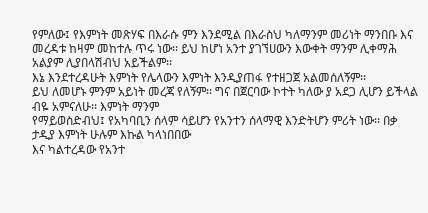የምለው፤ የእምነት መጽሃፍ በእራሱ ምን እንደሚል በእራስህ ካለማንም መሪነት ማንበቡ እና መረዳቱ ከዛም መከተሉ ጥሩ ነው፡፡ ይህ ከሆነ አንተ ያገኘሀውን እውቀት ማንም ሊቀማሕ አልያም ሊያበላሽብህ አይችልም፡፡
እኔ እንደተረዳሁት እምነት የሌላውን እምነት እንዲያጠፋ የተዘጋጀ አልመሰለኝም፡፡
ይህ ለመሆኑ ምንም አይነት መረጃ የለኝም፡፡ ግና በጀርባው ኮተት ካለው ያ አደጋ ሊሆን ይችላል ብዬ አምናለሁ፡፡ እምነት ማንም
የማይወስድብህ፤ የአካባቢን ሰላም ሳይሆን የአንተን ሰላማዊ እንድትሆን ምሪት ነው፡፡ በቃ ታዲያ እምነት ሁሉም እኩል ካላነበበው
እና ካልተረዳው የአንተ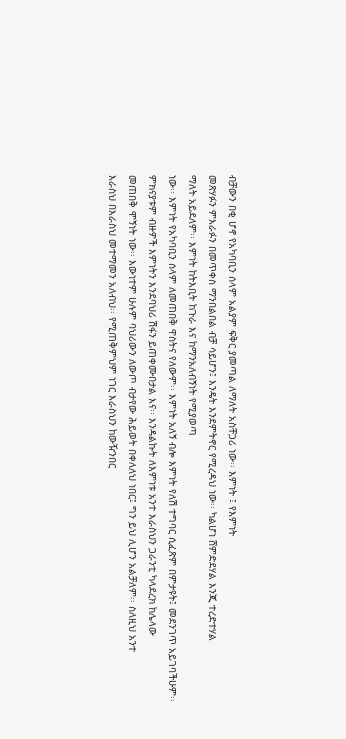ብቻውን በቂ ሆኖ የአካባቢን ሰላም አልያም ፍቅር ያመጣል ለማለት አስቸጋሪ ነው፡፡ እምነት ፤ የእምነት
መጽሃፉን ምእራፉን በመጥቀስ ማንበልበል ብቻ ሳይሆን፤ እንዴት እንደምትኖር የሚረዳህ ነው፡፡ ካልሆነ ሸምድደሃል እንጂ ተረድተሃል
ማለት አይደለም፡፡ እምነት ከትእቢት ከጉራ እና ከማንአለብኝነት የሚያወጣ
ነው፡፡ እምነት የአካባቢን ሰላም ለመጠበቅ ዋስትና የለውም፡፡ እምነት አለኝ ብሎ እምነት የለሽ ተግባር ሲፈጽም በምታዩት፤ መደንገጥ አይገባችሁም፡፡
ምክናያቱም ብዙዎች እምነትን እንደባህሪ ሽፋን ይጠቀሙበታል እና፡፡ እንዳልኩት ለእምነቱ አንተ እራስህን ጋራንቲ ካላደረክ ከሌላው
መጠበቅ ሞኝነት ነው፡፡ እውነተም ሁሉም ባህሪውን ለውጦ ብታየው ሕይወት በቀለለህ ነበር፤ ግን ይህ ሊሆን አልቻለም፡፡ ስለዚህ አንተ
እራስህ በእራስህ መተማመን አለብህ፡፡ የሚጠቅምህም ነገር እራስህን ከውዥንበር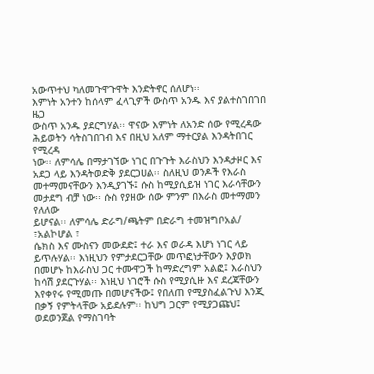አውጥተህ ካለመጉዋጉዋት እንድትኖር ሰለሆነ፡፡
እምነት አንተን ከሰላም ፈላጊዎች ውስጥ አንዱ እና ያልተስገበገበ ዜጋ
ውስጥ አንዱ ያደርግሃል፡፡ ዋናው እምነት ለአንድ ሰው የሚረዳው ሕይወትን ሳትስገበገብ እና በዚህ አለም ማተርያል እንዳትበገር የሚረዳ
ነው፡፡ ለምሳሌ በማታገኘው ነገር በጉጉት እራስህን እንዳታዞር እና አደጋ ላይ እንዳትወድቅ ያደርጋሀል፡፡ ስለዚህ ወንዶች የእራስ
መተማመናቸውን እንዲያገኙ፤ ሱስ ከሚያሲይዝ ነገር እራሳቸውን መታደግ ብቻ ነው፡፡ ሱስ የያዘው ሰው ምንም በእራስ መተማመን የለለው
ይሆናል፡፡ ለምሳሌ ድራግ/ጫትም በድራግ ተመዝግቦአል/ ፣አልኮሆል ፣
ሴክስ እና ሙስናን መውደድ፤ ተራ እና ወራዳ እሆነ ነገር ላይ ይጥሉሃል፡፡ እነዚህን የምታደርጋቸው መጥፎነታቸውን እያወክ
በመሆኑ ከእራስህ ጋር ተሙዋጋች ከማድረግም አልፎ፤ እራስህን ከሳሽ ያደርጉሃል፡፡ እነዚህ ነገሮች ሱስ የሚያሲዙ እና ደረጃቸውን
እየቀየሩ የሚመጡ በመሆናችው፤ የበለጠ የሚያስፈልጉህ እንጂ በቃኝ የምትላቸው አይደሉም፡፡ ከህግ ጋርም የሚያጋጩህ፤ ወደወንጀል የማስገባት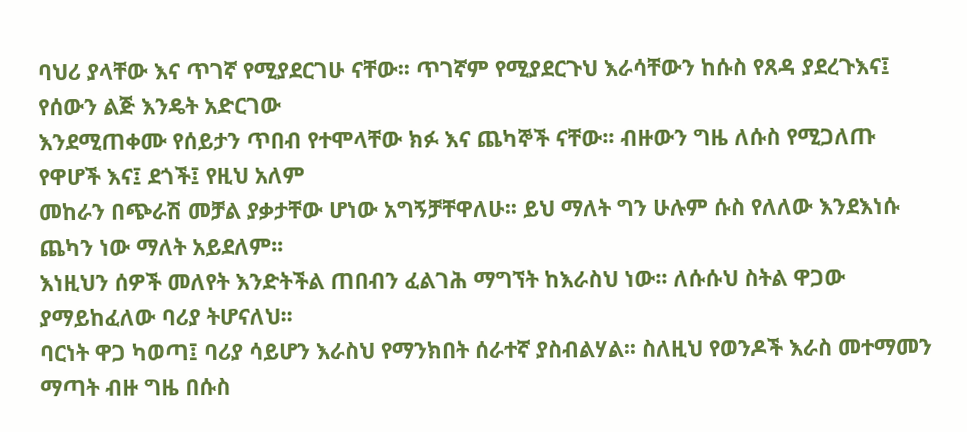ባህሪ ያላቸው እና ጥገኛ የሚያደርገሁ ናቸው፡፡ ጥገኛም የሚያደርጉህ እራሳቸውን ከሱስ የጸዳ ያደረጉእና፤ የሰውን ልጅ እንዴት አድርገው
እንደሚጠቀሙ የሰይታን ጥበብ የተሞላቸው ክፉ እና ጨካኞች ናቸው፡፡ ብዙውን ግዜ ለሱስ የሚጋለጡ የዋሆች እና፤ ደጎች፤ የዚህ አለም
መከራን በጭራሽ መቻል ያቃታቸው ሆነው አግኝቻቸዋለሁ፡፡ ይህ ማለት ግን ሁሉም ሱስ የለለው እንደእነሱ ጨካን ነው ማለት አይደለም፡፡
እነዚህን ሰዎች መለየት እንድትችል ጠበብን ፈልገሕ ማግኘት ከእራስህ ነው፡፡ ለሱሱህ ስትል ዋጋው ያማይከፈለው ባሪያ ትሆናለህ፡፡
ባርነት ዋጋ ካወጣ፤ ባሪያ ሳይሆን እራስህ የማንክበት ሰራተኛ ያስብልሃል፡፡ ስለዚህ የወንዶች እራስ መተማመን ማጣት ብዙ ግዜ በሱስ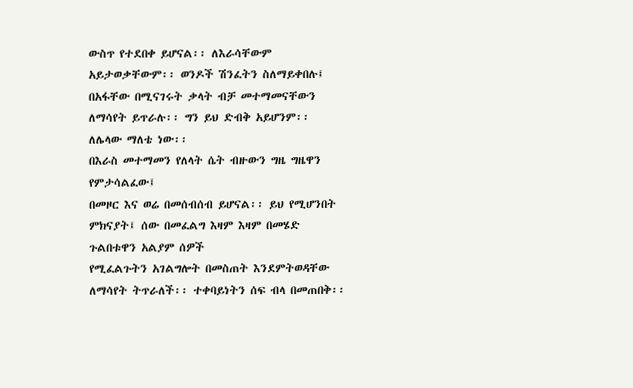ውስጥ የተደበቀ ይሆናል፡፡ ለእራሳቸውም አይታወቃቸውም፡፡ ወንዶች ሽንፈትን ስለማይቀበሉ፤ በአፋቸው በሚናገሩት ቃላት ብቻ መተማመናቸውን
ለማሳየት ይጥራሉ፡፡ ግን ይህ ድብቅ አይሆንም፡፡ ለሌላው ማለቴ ነው፡፡
በእራስ መተማመን የለላት ሴት ብዙውን ግዜ ግዜዋን የምታሳልፈው፤
በመዞር እና ወሬ በመሰብሰብ ይሆናል፡፡ ይህ የሚሆንበት ምክናያት፤ ሰው በመፈልግ እዛም እዛም በመሄድ ጉልበቱዋን አልያም ሰዎች
የሚፈልጉትን አገልግሎት በመስጠት እንደምትወዳቸው ለማሳየት ትጥራለች፡፡ ተቀባይነትን ሰፍ ብላ በመጠበቅ፡፡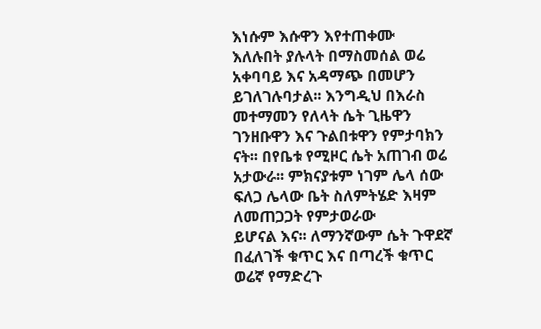እነሱም እሱዋን እየተጠቀሙ
እለሉበት ያሉላት በማስመሰል ወሬ አቀባባይ እና አዳማጭ በመሆን ይገለገሉባታል፡፡ እንግዲህ በእራስ መተማመን የለላት ሴት ጊዜዋን
ገንዘቡዋን እና ጉልበቱዋን የምታባክን ናት፡፡ በየቤቱ የሚዞር ሴት አጠገብ ወሬ አታውራ፡፡ ምክናያቱም ነገም ሌላ ሰው ፍለጋ ሌላው ቤት ስለምትሄድ እዛም ለመጠጋጋት የምታወራው
ይሆናል እና፡፡ ለማንኛውም ሴት ጉዋደኛ በፈለገች ቁጥር እና በጣረች ቁጥር ወሬኛ የማድረጉ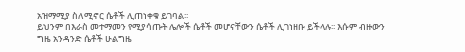አዝማሚያ ስለሚኖር ሴቶች ሊጠነቀቁ ይገባል፡፡
ይህንም በእራስ መተማመን የሚያሳጡት ሌሎች ሴቶች መሆናቸውን ሴቶች ሊገነዘቡ ይችላሉ፡፡ እሱም ብዙውን ግዜ አንዳንድ ሴቶች ሁልግዜ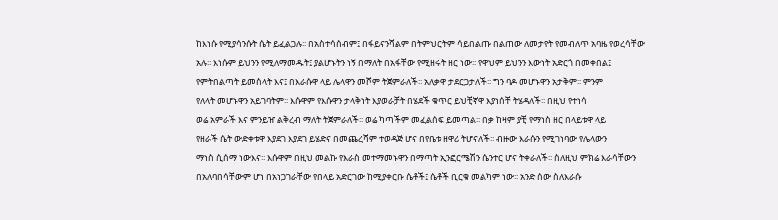ከእነሱ የሚያሳንሱት ሴት ይፈልጋሉ፡፡ በአስተሳሰብም፤ በፋይናንሻልም በትምህርትም ሳይበልጡ በልጠው ለመታየት የመብለጥ አባዜ የወረሳቸው
አሉ፡፡ እነሱም ይህንን የሚለማመዱት፤ ያልሆኑትን ነኝ በማለት በአፋቸው የሚዘሩት ዘር ነው፡፡ የዋህም ይህንን እውነት አድርጎ በመቀበል፤
የምትበልጣት ይመስላት እና፤ በእራሱዋ ላይ ሌላዋን መሾም ትጀምራለች፡፡ አለቃዋ ታደርጋታለች፡፡ ግን ባዶ መሆኑዋን አታቅም፡፡ ምንም
የለላት መሆኑዋን አይገባትም፡፡ እሱዋም የእሱዋን ታላቅነት እያወራቻት በሄደች ቁጥር ይህቺኛዋ እያነሰቸ ትሄዳለች፡፡ በዚህ የተነሳ
ወሬ አምራች እና ምንይዠ ልቅረብ ማለት ትጀምራለች፡፡ ወሬ ካጣችም መፈልሰፍ ይመጣል፡፡ በቃ ከዛም ያቺ የማነስ ዘር በላይቱዋ ላይ
የዘራች ሴት ውድቀቱዋ እያደገ እያደገ ይሄድና በመጨረሻም ተወዳጅ ሆና በየቤቱ ዘዋሪ ትሆናለች፡፡ ብዙው እራሱን የሚገነባው የሌላውን
ማነስ ሲሰማ ነውእና፡፡ እሱዋም በዚህ መልኩ የእራስ መተማመኑዋን በማጣት ኢንፎርሜሽን ሴንተር ሆና ትቀራለች፡፡ ስለዚህ ምክሬ እራሳቸውን
በአለባበሳቸውም ሆነ በአነጋገራቸው የበላይ አድርገው ከሚያቀርቡ ሴቶች፤ ሴቶች ቢርቁ መልካም ነው፡፡ አንድ ሰው ስለእራሱ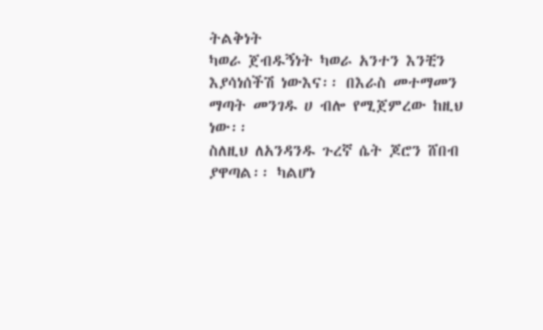ትልቅነት
ካወራ ጀብዱኝነት ካወራ አንተን እንቺን እያሳነሰችሽ ነውእና፡፡ በእራስ መተማመን ማጣት መንገዱ ሀ ብሎ የሚጀምረው ከዚህ ነው፡፡
ስለዚህ ለአንዳንዱ ጉረኛ ሴት ጆሮን ሸበብ ያዋጣል፡፡ ካልሆነ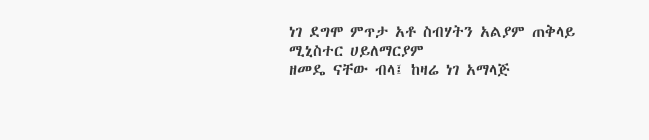ነገ ደግሞ ምጥታ አቶ ስብሃትን አልያም ጠቅላይ ሚኒስተር ሀይለማርያም
ዘመዴ ናቸው ብላ፤ ከዛሬ ነገ አማላጅ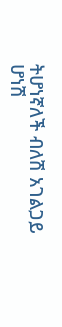ትሆነኛለች ብለሽ አገልጋይ
ሆነሽ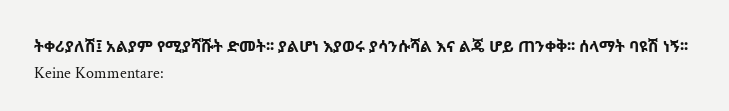ትቀሪያለሽ፤ አልያም የሚያሻሹት ድመት፡፡ ያልሆነ እያወሩ ያሳንሱሻል እና ልጄ ሆይ ጠንቀቅ፡፡ ሰላማት ባዩሽ ነኝ፡፡
Keine Kommentare: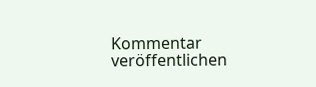Kommentar veröffentlichen